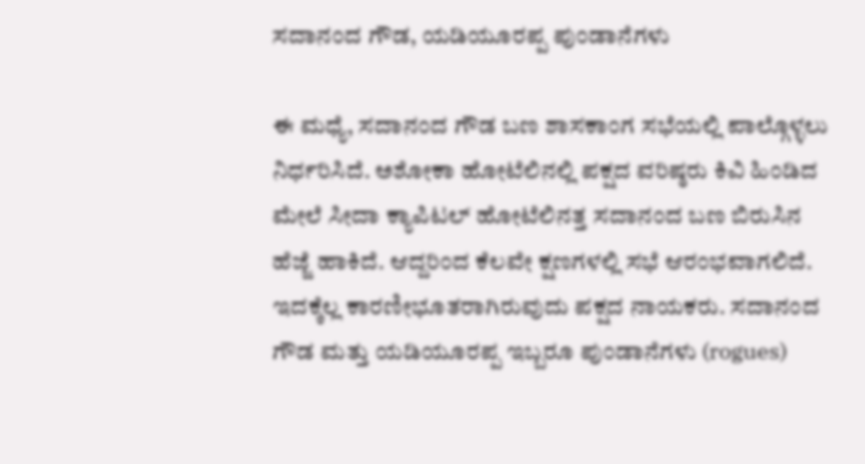ಸದಾನಂದ ಗೌಡ, ಯಡಿಯೂರಪ್ಪ ಪುಂಡಾನೆಗಳು

ಈ ಮಧ್ಯೆ, ಸದಾನಂದ ಗೌಡ ಬಣ ಶಾಸಕಾಂಗ ಸಭೆಯಲ್ಲಿ ಪಾಲ್ಗೊಳ್ಳಲು ನಿರ್ಧರಿಸಿದೆ. ಅಶೋಕಾ ಹೋಟೆಲಿನಲ್ಲಿ ಪಕ್ಷದ ವರಿಷ್ಠರು ಕಿವಿ ಹಿಂಡಿದ ಮೇಲೆ ಸೀದಾ ಕ್ಯಾಪಿಟಲ್ ಹೋಟೆಲಿನತ್ತ ಸದಾನಂದ ಬಣ ಬಿರುಸಿನ ಹೆಜ್ಜೆ ಹಾಕಿದೆ. ಆದ್ದರಿಂದ ಕೆಲವೇ ಕ್ಷಣಗಳಲ್ಲಿ ಸಭೆ ಆರಂಭವಾಗಲಿದೆ.
ಇದಕ್ಕೆಲ್ಲ ಕಾರಣೀಭೂತರಾಗಿರುವುದು ಪಕ್ಷದ ನಾಯಕರು. ಸದಾನಂದ ಗೌಡ ಮತ್ತು ಯಡಿಯೂರಪ್ಪ ಇಬ್ಬರೂ ಪುಂಡಾನೆಗಳು (rogues)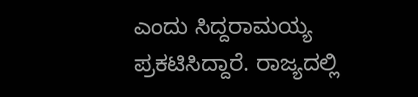ಎಂದು ಸಿದ್ದರಾಮಯ್ಯ ಪ್ರಕಟಿಸಿದ್ದಾರೆ. ರಾಜ್ಯದಲ್ಲಿ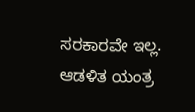ಸರಕಾರವೇ ಇಲ್ಲ. ಆಡಳಿತ ಯಂತ್ರ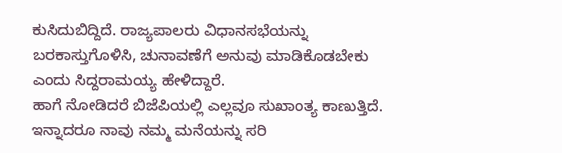ಕುಸಿದುಬಿದ್ದಿದೆ. ರಾಜ್ಯಪಾಲರು ವಿಧಾನಸಭೆಯನ್ನು ಬರಕಾಸ್ತುಗೊಳಿಸಿ, ಚುನಾವಣೆಗೆ ಅನುವು ಮಾಡಿಕೊಡಬೇಕು ಎಂದು ಸಿದ್ದರಾಮಯ್ಯ ಹೇಳಿದ್ದಾರೆ.
ಹಾಗೆ ನೋಡಿದರೆ ಬಿಜೆಪಿಯಲ್ಲಿ ಎಲ್ಲವೂ ಸುಖಾಂತ್ಯ ಕಾಣುತ್ತಿದೆ. ಇನ್ನಾದರೂ ನಾವು ನಮ್ಮ ಮನೆಯನ್ನು ಸರಿ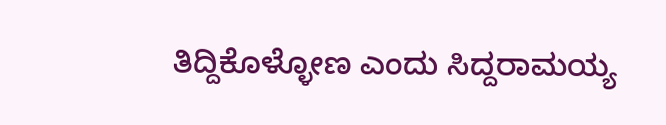ತಿದ್ದಿಕೊಳ್ಳೋಣ ಎಂದು ಸಿದ್ದರಾಮಯ್ಯ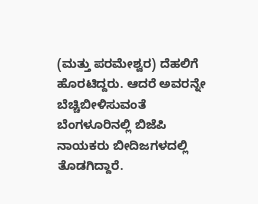(ಮತ್ತು ಪರಮೇಶ್ವರ) ದೆಹಲಿಗೆ ಹೊರಟಿದ್ದರು. ಆದರೆ ಅವರನ್ನೇ ಬೆಚ್ಚಿಬೀಳಿಸುವಂತೆ ಬೆಂಗಳೂರಿನಲ್ಲಿ ಬಿಜೆಪಿ ನಾಯಕರು ಬೀದಿಜಗಳದಲ್ಲಿ ತೊಡಗಿದ್ದಾರೆ.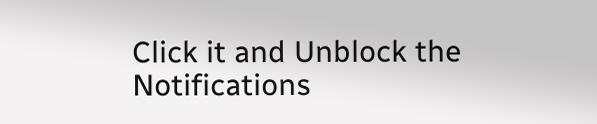Click it and Unblock the Notifications